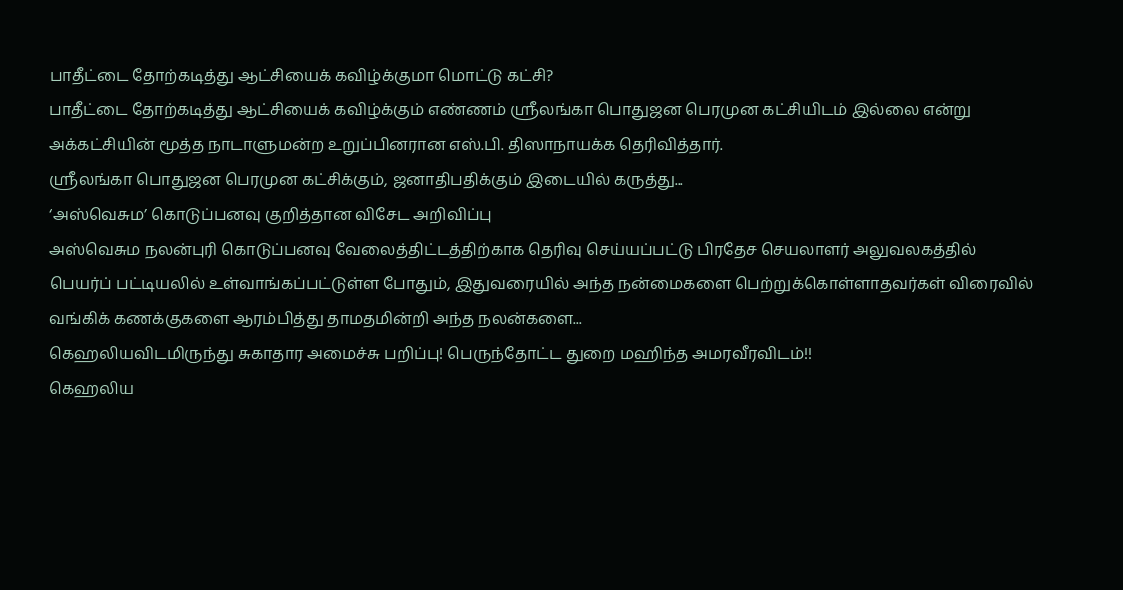பாதீட்டை தோற்கடித்து ஆட்சியைக் கவிழ்க்குமா மொட்டு கட்சி?
பாதீட்டை தோற்கடித்து ஆட்சியைக் கவிழ்க்கும் எண்ணம் ஶ்ரீலங்கா பொதுஜன பெரமுன கட்சியிடம் இல்லை என்று அக்கட்சியின் மூத்த நாடாளுமன்ற உறுப்பினரான எஸ்.பி. திஸாநாயக்க தெரிவித்தார்.
ஶ்ரீலங்கா பொதுஜன பெரமுன கட்சிக்கும், ஜனாதிபதிக்கும் இடையில் கருத்து...
‘அஸ்வெசும’ கொடுப்பனவு குறித்தான விசேட அறிவிப்பு
அஸ்வெசும நலன்புரி கொடுப்பனவு வேலைத்திட்டத்திற்காக தெரிவு செய்யப்பட்டு பிரதேச செயலாளர் அலுவலகத்தில் பெயர்ப் பட்டியலில் உள்வாங்கப்பட்டுள்ள போதும், இதுவரையில் அந்த நன்மைகளை பெற்றுக்கொள்ளாதவர்கள் விரைவில் வங்கிக் கணக்குகளை ஆரம்பித்து தாமதமின்றி அந்த நலன்களை...
கெஹலியவிடமிருந்து சுகாதார அமைச்சு பறிப்பு! பெருந்தோட்ட துறை மஹிந்த அமரவீரவிடம்!!
கெஹலிய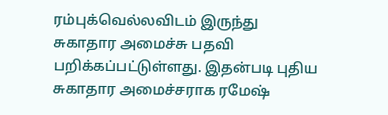ரம்புக்வெல்லவிடம் இருந்து சுகாதார அமைச்சு பதவி பறிக்கப்பட்டுள்ளது. இதன்படி புதிய சுகாதார அமைச்சராக ரமேஷ்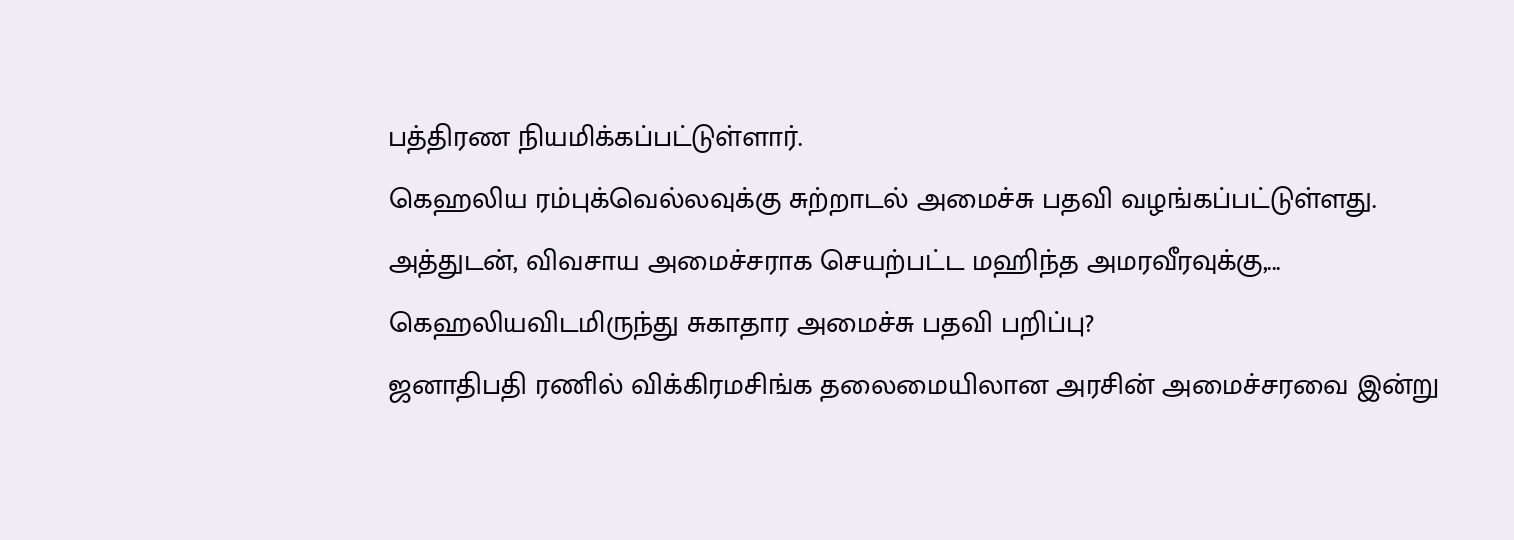பத்திரண நியமிக்கப்பட்டுள்ளார்.
கெஹலிய ரம்புக்வெல்லவுக்கு சுற்றாடல் அமைச்சு பதவி வழங்கப்பட்டுள்ளது.
அத்துடன், விவசாய அமைச்சராக செயற்பட்ட மஹிந்த அமரவீரவுக்கு,...
கெஹலியவிடமிருந்து சுகாதார அமைச்சு பதவி பறிப்பு?
ஜனாதிபதி ரணில் விக்கிரமசிங்க தலைமையிலான அரசின் அமைச்சரவை இன்று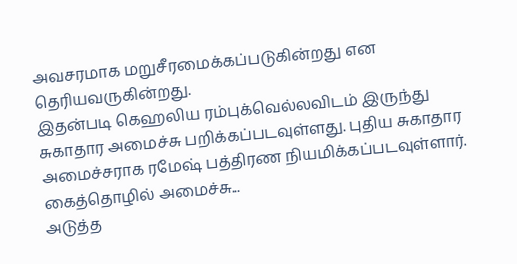அவசரமாக மறுசீரமைக்கப்படுகின்றது என தெரியவருகின்றது.
இதன்படி கெஹலிய ரம்புக்வெல்லவிடம் இருந்து சுகாதார அமைச்சு பறிக்கப்படவுள்ளது. புதிய சுகாதார அமைச்சராக ரமேஷ் பத்திரண நியமிக்கப்படவுள்ளார்.
கைத்தொழில் அமைச்சு...
அடுத்த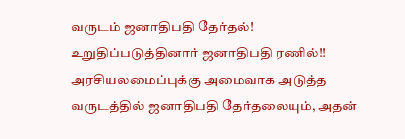வருடம் ஜனாதிபதி தேர்தல்! உறுதிப்படுத்தினார் ஜனாதிபதி ரணில்!!
அரசியலமைப்புக்கு அமைவாக அடுத்த வருடத்தில் ஜனாதிபதி தேர்தலையும், அதன்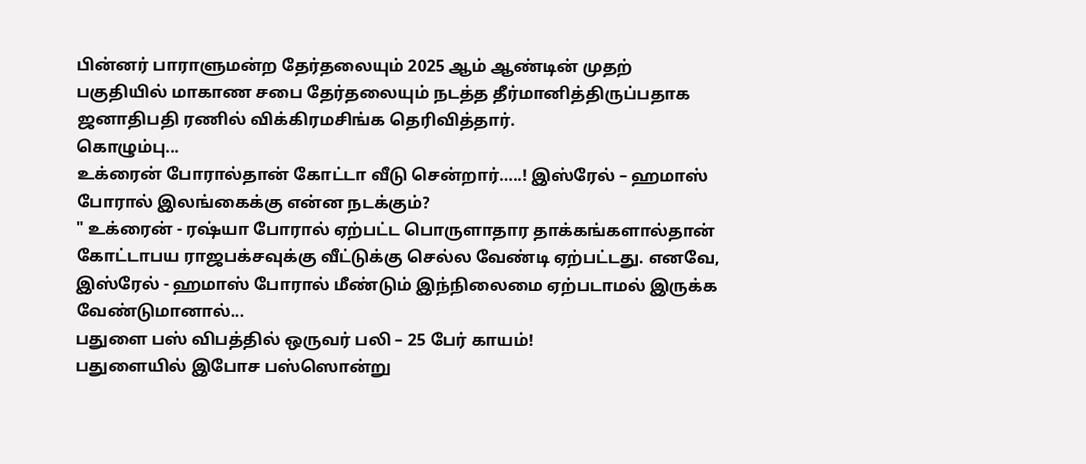பின்னர் பாராளுமன்ற தேர்தலையும் 2025 ஆம் ஆண்டின் முதற் பகுதியில் மாகாண சபை தேர்தலையும் நடத்த தீர்மானித்திருப்பதாக ஜனாதிபதி ரணில் விக்கிரமசிங்க தெரிவித்தார்.
கொழும்பு...
உக்ரைன் போரால்தான் கோட்டா வீடு சென்றார்…..! இஸ்ரேல் – ஹமாஸ் போரால் இலங்கைக்கு என்ன நடக்கும்?
" உக்ரைன் - ரஷ்யா போரால் ஏற்பட்ட பொருளாதார தாக்கங்களால்தான் கோட்டாபய ராஜபக்சவுக்கு வீட்டுக்கு செல்ல வேண்டி ஏற்பட்டது. எனவே, இஸ்ரேல் - ஹமாஸ் போரால் மீண்டும் இந்நிலைமை ஏற்படாமல் இருக்க வேண்டுமானால்...
பதுளை பஸ் விபத்தில் ஒருவர் பலி – 25 பேர் காயம்!
பதுளையில் இபோச பஸ்ஸொன்று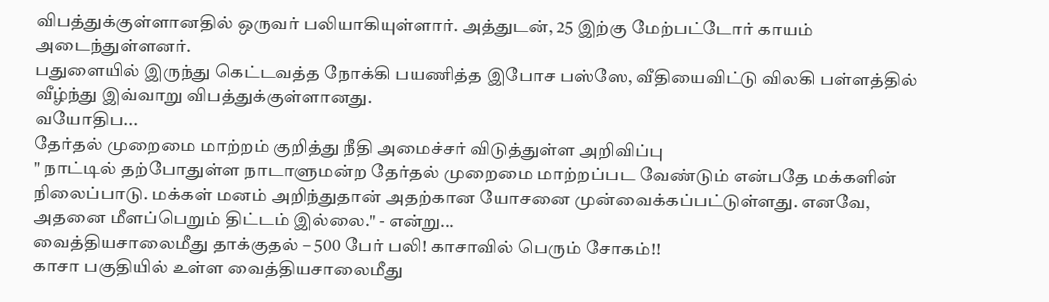விபத்துக்குள்ளானதில் ஒருவர் பலியாகியுள்ளார். அத்துடன், 25 இற்கு மேற்பட்டோர் காயம் அடைந்துள்ளனர்.
பதுளையில் இருந்து கெட்டவத்த நோக்கி பயணித்த இபோச பஸ்ஸே, வீதியைவிட்டு விலகி பள்ளத்தில் வீழ்ந்து இவ்வாறு விபத்துக்குள்ளானது.
வயோதிப...
தேர்தல் முறைமை மாற்றம் குறித்து நீதி அமைச்சர் விடுத்துள்ள அறிவிப்பு
" நாட்டில் தற்போதுள்ள நாடாளுமன்ற தேர்தல் முறைமை மாற்றப்பட வேண்டும் என்பதே மக்களின் நிலைப்பாடு. மக்கள் மனம் அறிந்துதான் அதற்கான யோசனை முன்வைக்கப்பட்டுள்ளது. எனவே, அதனை மீளப்பெறும் திட்டம் இல்லை." - என்று...
வைத்தியசாலைமீது தாக்குதல் – 500 பேர் பலி! காசாவில் பெரும் சோகம்!!
காசா பகுதியில் உள்ள வைத்தியசாலைமீது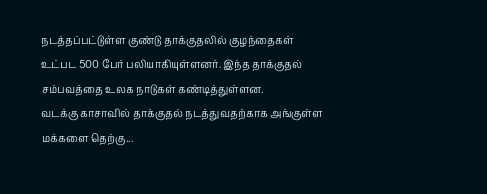நடத்தப்பட்டுள்ள குண்டு தாக்குதலில் குழந்தைகள் உட்பட 500 பேர் பலியாகியுள்ளனர். இந்த தாக்குதல் சம்பவத்தை உலக நாடுகள் கண்டித்துள்ளன.
வடக்கு காசாவில் தாக்குதல் நடத்துவதற்காக அங்குள்ள மக்களை தெற்கு...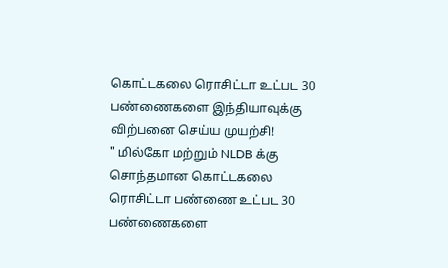கொட்டகலை ரொசிட்டா உட்பட 30 பண்ணைகளை இந்தியாவுக்கு விற்பனை செய்ய முயற்சி!
" மில்கோ மற்றும் NLDB க்கு சொந்தமான கொட்டகலை ரொசிட்டா பண்ணை உட்பட 30 பண்ணைகளை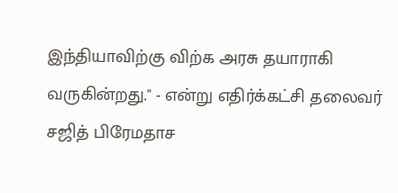இந்தியாவிற்கு விற்க அரசு தயாராகி வருகின்றது." - என்று எதிர்க்கட்சி தலைவர் சஜித் பிரேமதாச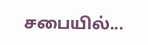சபையில்...